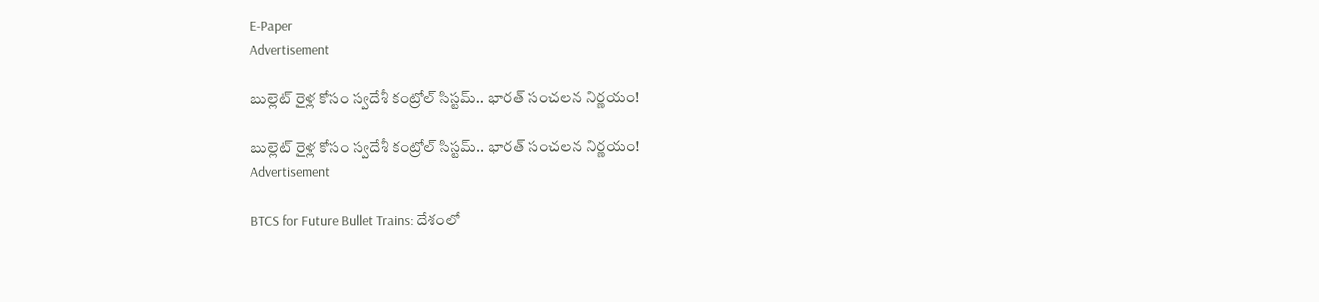E-Paper
Advertisement

బుల్లెట్ రైళ్ల కోసం స్వదేశీ కంట్రోల్ సిస్టమ్.. భారత్ సంచలన నిర్ణయం!

బుల్లెట్ రైళ్ల కోసం స్వదేశీ కంట్రోల్ సిస్టమ్.. భారత్ సంచలన నిర్ణయం!
Advertisement

BTCS for Future Bullet Trains: దేశంలో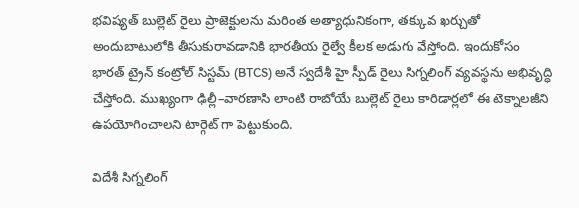భవిష్యత్ బుల్లెట్ రైలు ప్రాజెక్టులను మరింత అత్యాధునికంగా, తక్కువ ఖర్చుతో అందుబాటులోకి తీసుకురావడానికి భారతీయ రైల్వే కీలక అడుగు వేస్తోంది. ఇందుకోసం భారత్ ట్రైన్ కంట్రోల్ సిస్టమ్ (BTCS) అనే స్వదేశీ హై స్పీడ్ రైలు సిగ్నలింగ్ వ్యవస్థను అభివృద్ధి చేస్తోంది. ముఖ్యంగా ఢిల్లీ–వారణాసి లాంటి రాబోయే బుల్లెట్ రైలు కారిడార్లలో ఈ టెక్నాలజీని ఉపయోగించాలని టార్గెట్ గా పెట్టుకుంది.

విదేశీ సిగ్నలింగ్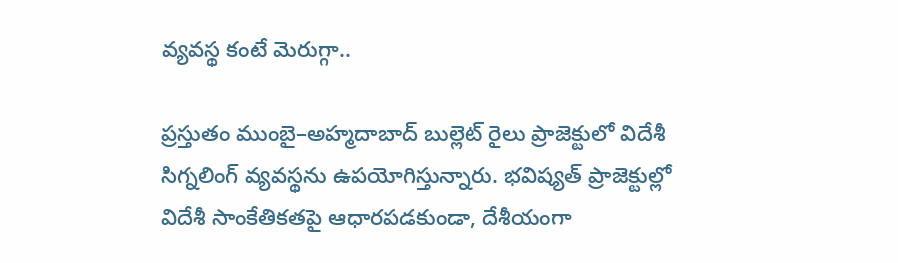వ్యవస్థ కంటే మెరుగ్గా..

ప్రస్తుతం ముంబై–అహ్మదాబాద్ బుల్లెట్ రైలు ప్రాజెక్టులో విదేశీ సిగ్నలింగ్ వ్యవస్థను ఉపయోగిస్తున్నారు. భవిష్యత్ ప్రాజెక్టుల్లో విదేశీ సాంకేతికతపై ఆధారపడకుండా, దేశీయంగా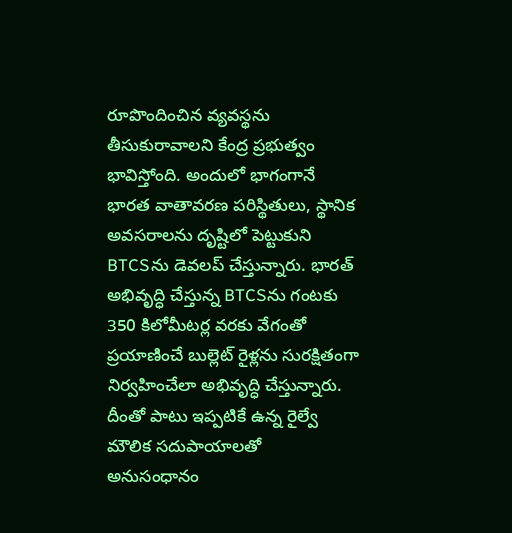రూపొందించిన వ్యవస్థను తీసుకురావాలని కేంద్ర ప్రభుత్వం భావిస్తోంది. అందులో భాగంగానే భారత వాతావరణ పరిస్థితులు, స్థానిక అవసరాలను దృష్టిలో పెట్టుకుని BTCSను డెవలప్ చేస్తున్నారు. భారత్ అభివృద్ధి చేస్తున్న BTCSను గంటకు 350 కిలోమీటర్ల వరకు వేగంతో ప్రయాణించే బుల్లెట్ రైళ్లను సురక్షితంగా నిర్వహించేలా అభివృద్ధి చేస్తున్నారు. దీంతో పాటు ఇప్పటికే ఉన్న రైల్వే మౌలిక సదుపాయాలతో  అనుసంధానం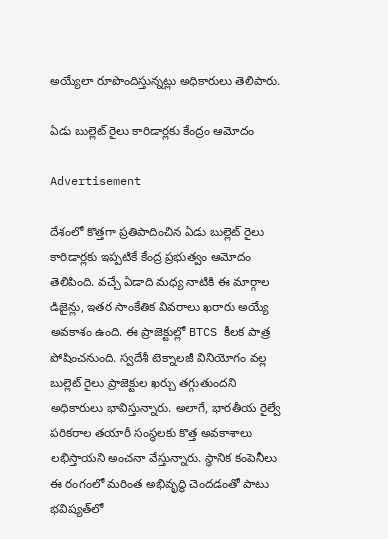అయ్యేలా రూపొందిస్తున్నట్లు అధికారులు తెలిపారు.

ఏడు బుల్లెట్ రైలు కారిడార్లకు కేంద్రం ఆమోదం

Advertisement

దేశంలో కొత్తగా ప్రతిపాదించిన ఏడు బుల్లెట్ రైలు కారిడార్లకు ఇప్పటికే కేంద్ర ప్రభుత్వం ఆమోదం తెలిపింది. వచ్చే ఏడాది మధ్య నాటికి ఈ మార్గాల డిజైన్లు, ఇతర సాంకేతిక వివరాలు ఖరారు అయ్యే అవకాశం ఉంది. ఈ ప్రాజెక్టుల్లో BTCS కీలక పాత్ర పోషించనుంది. స్వదేశీ టెక్నాలజీ వినియోగం వల్ల బుల్లెట్ రైలు ప్రాజెక్టుల ఖర్చు తగ్గుతుందని అధికారులు భావిస్తున్నారు. అలాగే, భారతీయ రైల్వే పరికరాల తయారీ సంస్థలకు కొత్త అవకాశాలు లభిస్తాయని అంచనా వేస్తున్నారు. స్థానిక కంపెనీలు ఈ రంగంలో మరింత అభివృద్ధి చెందడంతో పాటు భవిష్యత్‌లో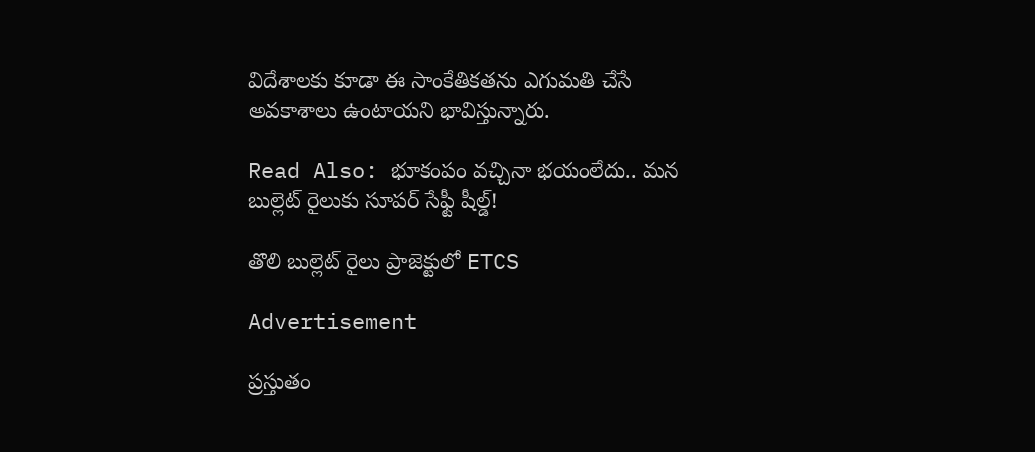విదేశాలకు కూడా ఈ సాంకేతికతను ఎగుమతి చేసే అవకాశాలు ఉంటాయని భావిస్తున్నారు.

Read Also: భూకంపం వచ్చినా భయంలేదు.. మన బుల్లెట్ రైలుకు సూపర్ సేఫ్టీ షీల్డ్!

తొలి బుల్లెట్ రైలు ప్రాజెక్టులో ETCS

Advertisement

ప్రస్తుతం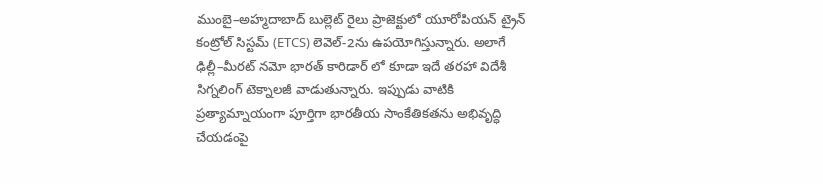ముంబై–అహ్మదాబాద్ బుల్లెట్ రైలు ప్రాజెక్టులో యూరోపియన్ ట్రైన్ కంట్రోల్ సిస్టమ్ (ETCS) లెవెల్-2ను ఉపయోగిస్తున్నారు. అలాగే ఢిల్లీ–మీరట్ నమో భారత్ కారిడార్‌ లో కూడా ఇదే తరహా విదేశీ సిగ్నలింగ్ టెక్నాలజీ వాడుతున్నారు. ఇప్పుడు వాటికి ప్రత్యామ్నాయంగా పూర్తిగా భారతీయ సాంకేతికతను అభివృద్ధి చేయడంపై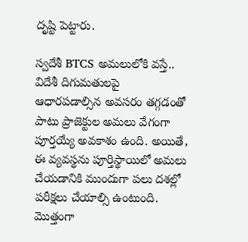దృష్టి పెట్టారు.

స్వదేశీ BTCS అమలులోకి వస్తే.. విదేశీ దిగుమతులపై ఆధారపడాల్సిన అవసరం తగ్గడంతో పాటు ప్రాజెక్టుల అమలు వేగంగా పూర్తయ్యే అవకాశం ఉంది. అయితే, ఈ వ్యవస్థను పూర్తిస్థాయిలో అమలు చేయడానికి ముందుగా పలు దశల్లో పరీక్షలు చేయాల్సి ఉంటుంది. మొత్తంగా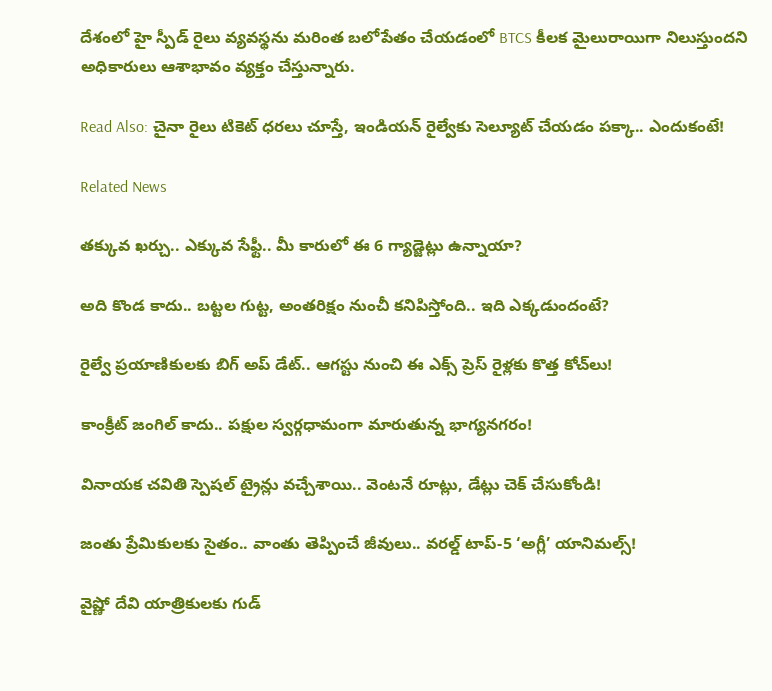దేశంలో హై స్పీడ్ రైలు వ్యవస్థను మరింత బలోపేతం చేయడంలో BTCS కీలక మైలురాయిగా నిలుస్తుందని అధికారులు ఆశాభావం వ్యక్తం చేస్తున్నారు.

Read Also: చైనా రైలు టికెట్ ధరలు చూస్తే, ఇండియన్ రైల్వేకు సెల్యూట్ చేయడం పక్కా.. ఎందుకంటే!

Related News

తక్కువ ఖర్చు.. ఎక్కువ సేఫ్టీ.. మీ కారులో ఈ 6 గ్యాడ్జెట్లు ఉన్నాయా?

అది కొండ కాదు.. బట్టల గుట్ట, అంతరిక్షం నుంచీ కనిపిస్తోంది.. ఇది ఎక్కడుందంటే?

రైల్వే ప్రయాణికులకు బిగ్ అప్‌ డేట్.. ఆగస్టు నుంచి ఈ ఎక్స్ ప్రెస్ రైళ్లకు కొత్త కోచ్‌లు!

కాంక్రీట్ జంగిల్ కాదు.. పక్షుల స్వర్గధామంగా మారుతున్న భాగ్యనగరం!

వినాయక చవితి స్పెషల్ ట్రైన్లు వచ్చేశాయి.. వెంటనే రూట్లు, డేట్లు చెక్ చేసుకోండి!

జంతు ప్రేమికులకు సైతం.. వాంతు తెప్పించే జీవులు.. వరల్డ్ టాప్-5 ‘అగ్లీ’ యానిమల్స్!

వైష్ణో దేవి యాత్రికులకు గుడ్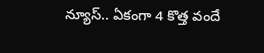న్యూస్.. ఏకంగా 4 కొత్త వందే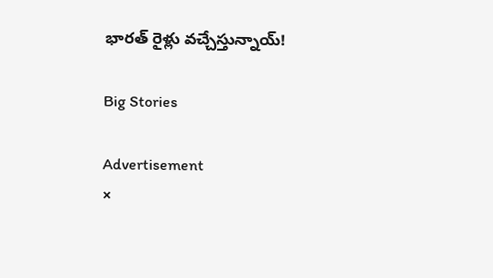భారత్ రైళ్లు వచ్చేస్తున్నాయ్!

Big Stories

Advertisement
×